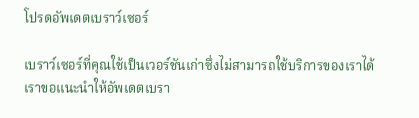โปรดอัพเดตเบราว์เซอร์

เบราว์เซอร์ที่คุณใช้เป็นเวอร์ชันเก่าซึ่งไม่สามารถใช้บริการของเราได้ เราขอแนะนำให้อัพเดตเบรา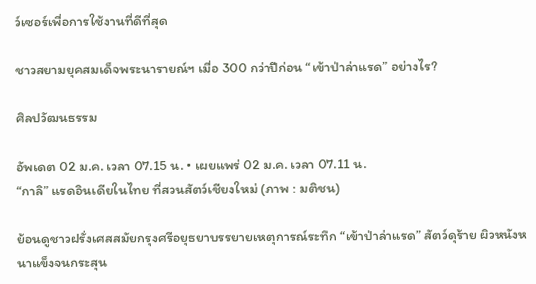ว์เซอร์เพื่อการใช้งานที่ดีที่สุด

ชาวสยามยุคสมเด็จพระนารายณ์ฯ เมื่อ 300 กว่าปีก่อน “เข้าป่าล่าแรด” อย่างไร?

ศิลปวัฒนธรรม

อัพเดต 02 ม.ค. เวลา 07.15 น. • เผยแพร่ 02 ม.ค. เวลา 07.11 น.
“กาลิ” แรดอินเดียในไทย ที่สวนสัตว์เชียงใหม่ (ภาพ : มติชน)

ย้อนดูชาวฝรั่งเศสสมัยกรุงศรีอยุธยาบรรยายเหตุการณ์ระทึก “เข้าป่าล่าแรด” สัตว์ดุร้าย ผิวหนังหนาแข็งจนกระสุน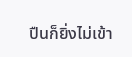ปืนก็ยิ่งไม่เข้า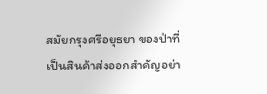สมัยกรุงศรีอยุธยา ของป่าที่เป็นสินค้าส่งออกสำคัญอย่า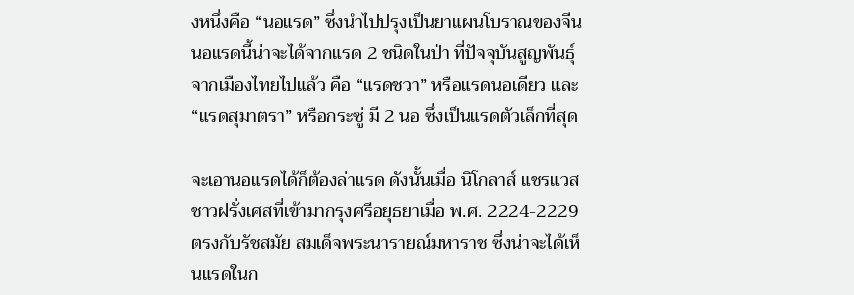งหนึ่งคือ “นอแรด” ซึ่งนำไปปรุงเป็นยาแผนโบราณของจีน นอแรดนี้น่าจะได้จากแรด 2 ชนิดในป่า ที่ปัจจุบันสูญพันธุ์จากเมืองไทยไปแล้ว คือ “แรดชวา” หรือแรดนอเดียว และ “แรดสุมาตรา” หรือกระซู่ มี 2 นอ ซึ่งเป็นแรดตัวเล็กที่สุด

จะเอานอแรดได้ก็ต้องล่าแรด ดังนั้นเมื่อ นิโกลาส์ แชรแวส ชาวฝรั่งเศสที่เข้ามากรุงศรีอยุธยาเมื่อ พ.ศ. 2224-2229 ตรงกับรัชสมัย สมเด็จพระนารายณ์มหาราช ซึ่งน่าจะได้เห็นแรดในก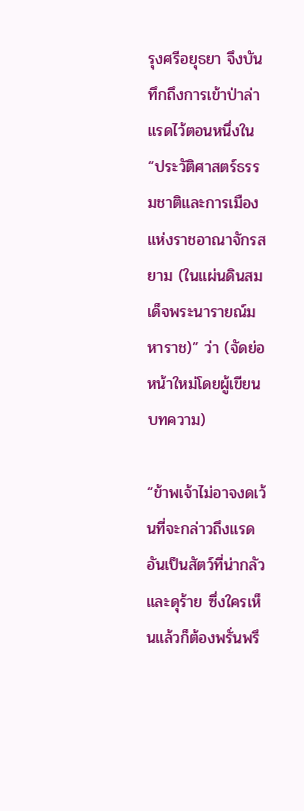รุงศรีอยุธยา จึงบันทึกถึงการเข้าป่าล่าแรดไว้ตอนหนึ่งใน “ประวัติศาสตร์ธรรมชาติและการเมืองแห่งราชอาณาจักรสยาม (ในแผ่นดินสมเด็จพระนารายณ์มหาราช)” ว่า (จัดย่อหน้าใหม่โดยผู้เขียนบทความ)

“ข้าพเจ้าไม่อาจงดเว้นที่จะกล่าวถึงแรด อันเป็นสัตว์ที่น่ากลัวและดุร้าย ซึ่งใครเห็นแล้วก็ต้องพรั่นพรึ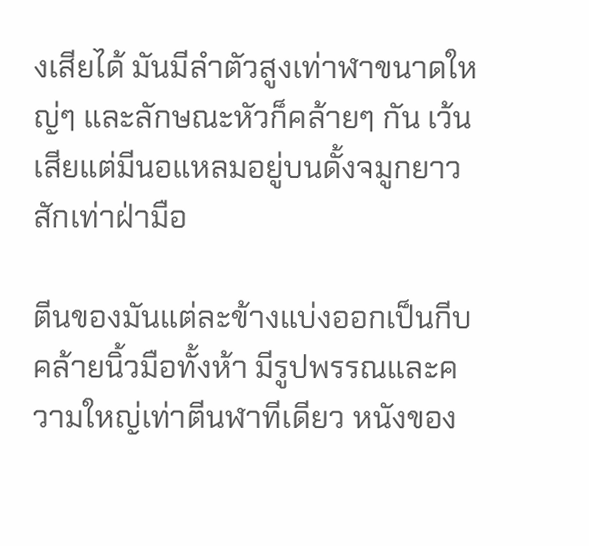งเสียได้ มันมีลำตัวสูงเท่าฬาขนาดใหญ่ๆ และลักษณะหัวก็คล้ายๆ กัน เว้นเสียแต่มีนอแหลมอยู่บนดั้งจมูกยาวสักเท่าฝ่ามือ

ตีนของมันแต่ละข้างแบ่งออกเป็นกีบคล้ายนิ้วมือทั้งห้า มีรูปพรรณและความใหญ่เท่าตีนฬาทีเดียว หนังของ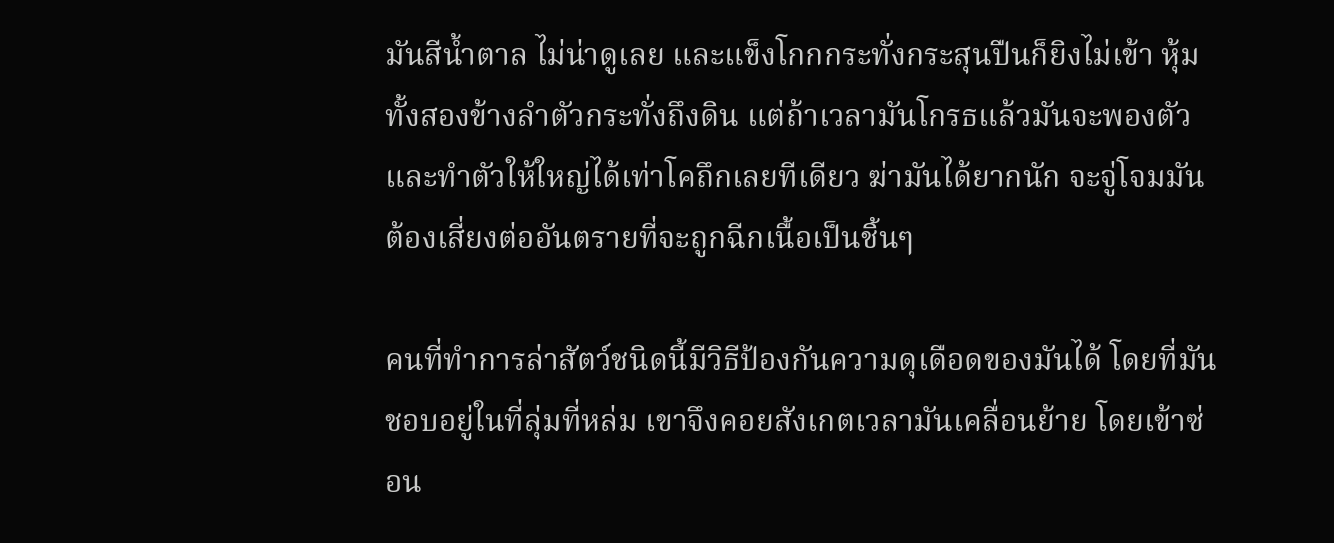มันสีน้ำตาล ไม่น่าดูเลย และแข็งโกกกระทั่งกระสุนปืนก็ยิงไม่เข้า หุ้มทั้งสองข้างลำตัวกระทั่งถึงดิน แต่ถ้าเวลามันโกรธแล้วมันจะพองตัวและทำตัวให้ใหญ่ได้เท่าโคถึกเลยทีเดียว ฆ่ามันได้ยากนัก จะจู่โจมมันต้องเสี่ยงต่ออันตรายที่จะถูกฉีกเนื้อเป็นชิ้นๆ

คนที่ทำการล่าสัตว์ชนิดนี้มีวิธีป้องกันความดุเดือดของมันได้ โดยที่มันชอบอยู่ในที่ลุ่มที่หล่ม เขาจึงคอยสังเกตเวลามันเคลื่อนย้าย โดยเข้าซ่อน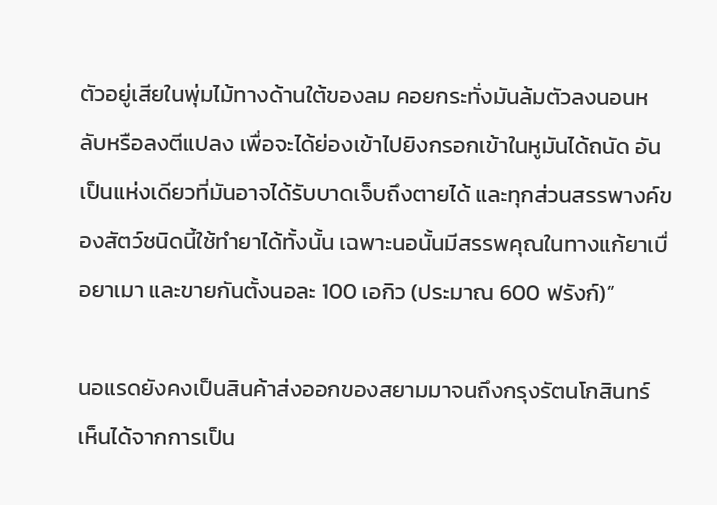ตัวอยู่เสียในพุ่มไม้ทางด้านใต้ของลม คอยกระทั่งมันล้มตัวลงนอนหลับหรือลงตีแปลง เพื่อจะได้ย่องเข้าไปยิงกรอกเข้าในหูมันได้ถนัด อันเป็นแห่งเดียวที่มันอาจได้รับบาดเจ็บถึงตายได้ และทุกส่วนสรรพางค์ของสัตว์ชนิดนี้ใช้ทำยาได้ทั้งนั้น เฉพาะนอนั้นมีสรรพคุณในทางแก้ยาเบื่อยาเมา และขายกันตั้งนอละ 100 เอกิว (ประมาณ 600 ฟรังก์)”

นอแรดยังคงเป็นสินค้าส่งออกของสยามมาจนถึงกรุงรัตนโกสินทร์ เห็นได้จากการเป็น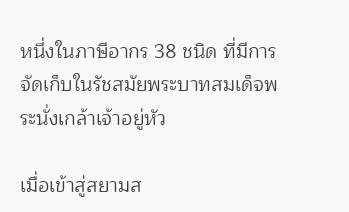หนึ่งในภาษีอากร 38 ชนิด ที่มีการจัดเก็บในรัชสมัยพระบาทสมเด็จพระนั่งเกล้าเจ้าอยู่หัว

เมื่อเข้าสู่สยามส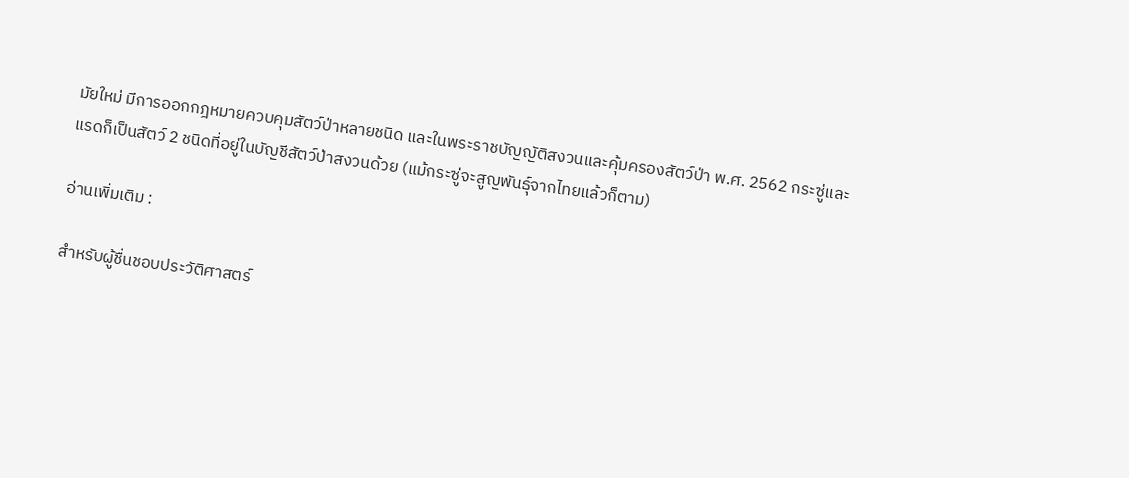มัยใหม่ มีการออกกฎหมายควบคุมสัตว์ป่าหลายชนิด และในพระราชบัญญัติสงวนและคุ้มครองสัตว์ป่า พ.ศ. 2562 กระซู่และแรดก็เป็นสัตว์ 2 ชนิดที่อยู่ในบัญชีสัตว์ป่าสงวนด้วย (แม้กระซู่จะสูญพันธุ์จากไทยแล้วก็ตาม)

อ่านเพิ่มเติม :

สำหรับผู้ชื่นชอบประวัติศาสตร์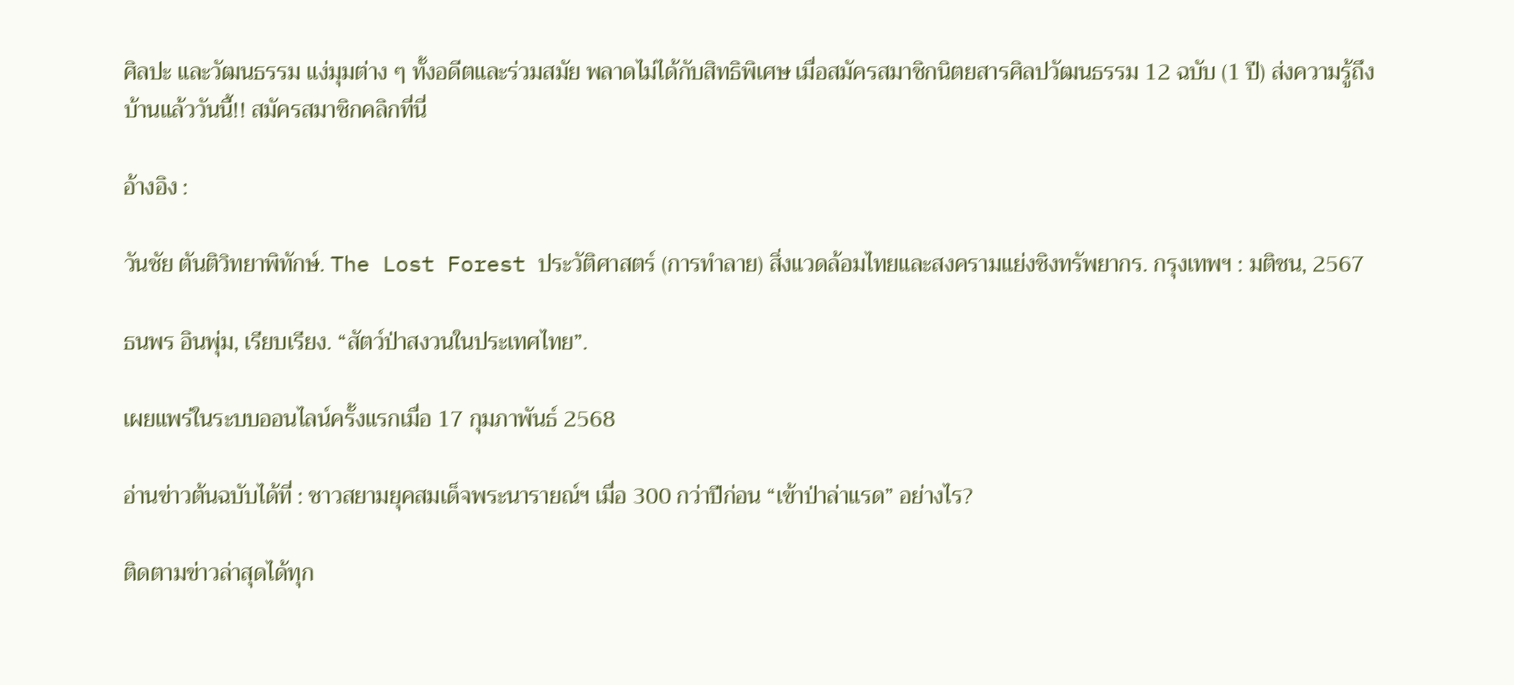ศิลปะ และวัฒนธรรม แง่มุมต่าง ๆ ทั้งอดีตและร่วมสมัย พลาดไม่ได้กับสิทธิพิเศษ เมื่อสมัครสมาชิกนิตยสารศิลปวัฒนธรรม 12 ฉบับ (1 ปี) ส่งความรู้ถึงบ้านแล้ววันนี้!! สมัครสมาชิกคลิกที่นี่

อ้างอิง :

วันชัย ตันติวิทยาพิทักษ์. The Lost Forest ประวัติศาสตร์ (การทำลาย) สิ่งแวดล้อมไทยและสงครามแย่งชิงทรัพยากร. กรุงเทพฯ : มติชน, 2567

ธนพร อินพุ่ม, เรียบเรียง. “สัตว์ป่าสงวนในประเทศไทย”.

เผยแพร่ในระบบออนไลน์ครั้งแรกเมื่อ 17 กุมภาพันธ์ 2568

อ่านข่าวต้นฉบับได้ที่ : ชาวสยามยุคสมเด็จพระนารายณ์ฯ เมื่อ 300 กว่าปีก่อน “เข้าป่าล่าแรด” อย่างไร?

ติดตามข่าวล่าสุดได้ทุก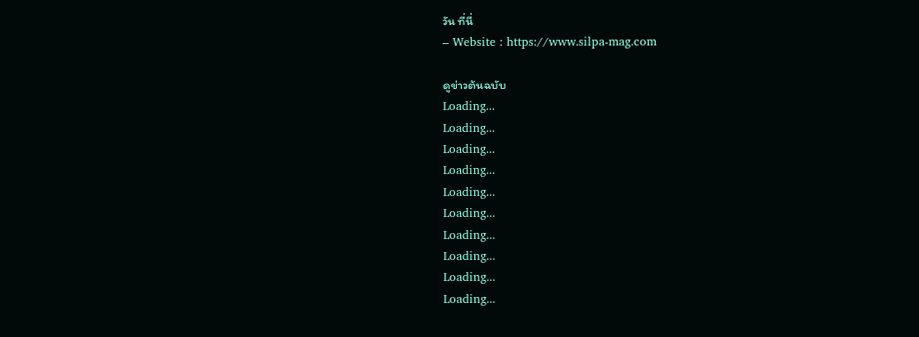วัน ที่นี่
– Website : https://www.silpa-mag.com

ดูข่าวต้นฉบับ
Loading...
Loading...
Loading...
Loading...
Loading...
Loading...
Loading...
Loading...
Loading...
Loading...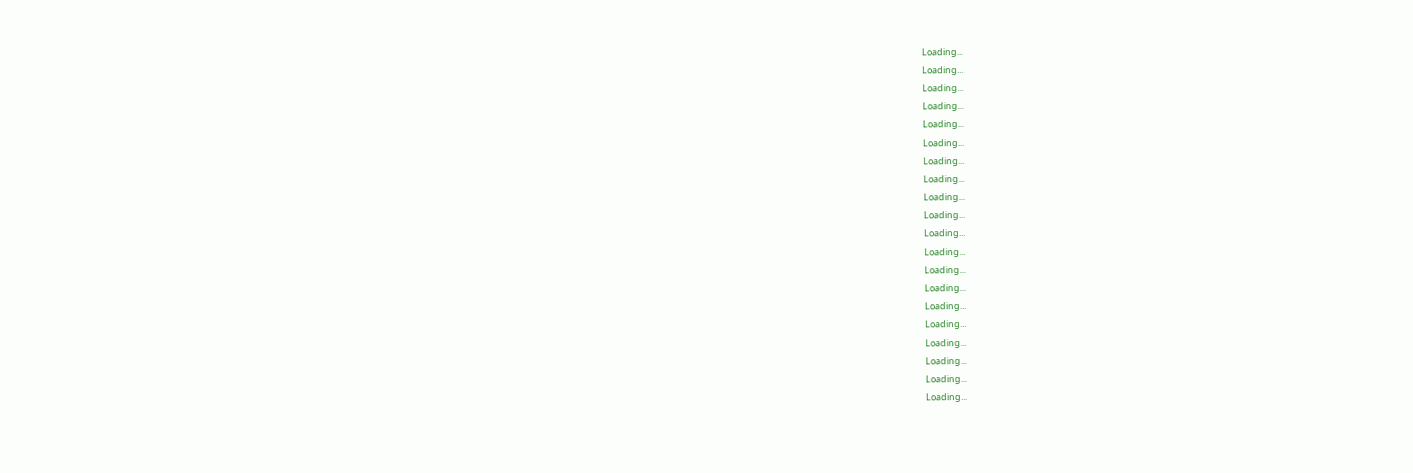Loading...
Loading...
Loading...
Loading...
Loading...
Loading...
Loading...
Loading...
Loading...
Loading...
Loading...
Loading...
Loading...
Loading...
Loading...
Loading...
Loading...
Loading...
Loading...
Loading...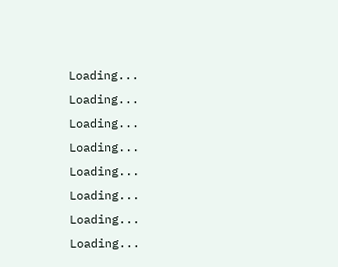Loading...
Loading...
Loading...
Loading...
Loading...
Loading...
Loading...
Loading...